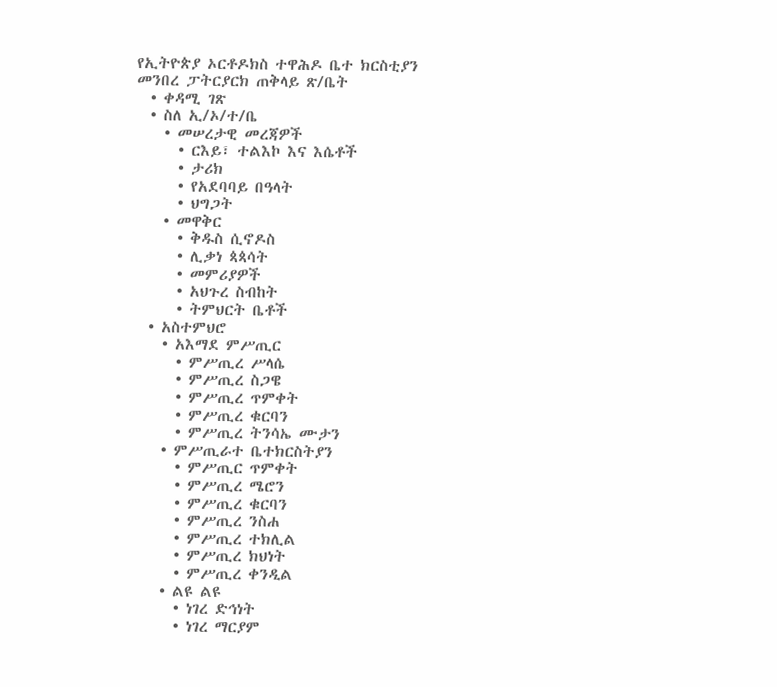የኢትዮጵያ ኦርቶዶክስ ተዋሕዶ ቤተ ክርስቲያን መንበረ ፓትርያርክ ጠቅላይ ጽ/ቤት
  • ቀዳሚ ገጽ
  • ስለ ኢ/ኦ/ተ/ቤ
    • መሠረታዊ መረጃዎች
      • ርእይ፣ ተልእኮ እና እሴቶች
      • ታሪክ
      • የአደባባይ በዓላት
      • ህግጋት
    • መዋቅር
      • ቅዱስ ሲኖዶስ
      • ሊቃነ ጳጳሳት
      • መምሪያዎች
      • አህጉረ ስብከት
      • ትምህርት ቤቶች
  • አስተምህሮ
    • አእማደ ምሥጢር
      • ምሥጢረ ሥላሴ
      • ምሥጢረ ስጋዌ
      • ምሥጢረ ጥምቀት
      • ምሥጢረ ቁርባን
      • ምሥጢረ ትንሳኤ ሙታን
    • ምሥጢራተ ቤተክርስትያን
      • ምሥጢር ጥምቀት
      • ምሥጢረ ሜሮን
      • ምሥጢረ ቁርባን
      • ምሥጢረ ንስሐ
      • ምሥጢረ ተክሊል
      • ምሥጢረ ክህነት
      • ምሥጢረ ቀንዲል
    • ልዩ ልዩ
      • ነገረ ድኅነት
      • ነገረ ማርያም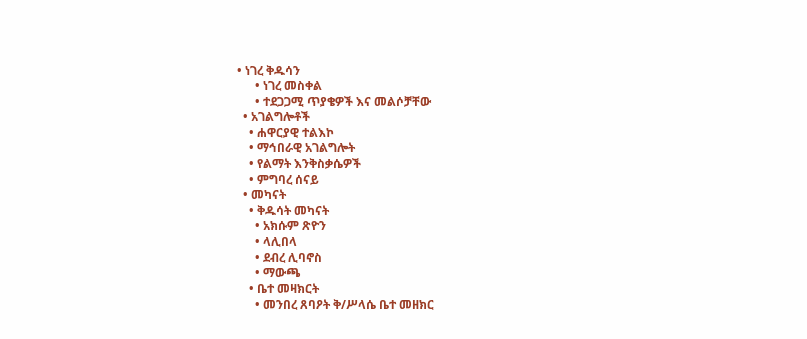• ነገረ ቅዱሳን
      • ነገረ መስቀል
      • ተደጋጋሚ ጥያቄዎች እና መልሶቻቸው
  • አገልግሎቶች
    • ሐዋርያዊ ተልእኮ
    • ማኅበራዊ አገልግሎት
    • የልማት እንቅስቃሴዎች
    • ምግባረ ሰናይ
  • መካናት
    • ቅዱሳት መካናት
      • አክሱም ጽዮን
      • ላሊበላ
      • ደብረ ሊባኖስ
      • ማውጫ
    • ቤተ መዛክርት
      • መንበረ ጸባዖት ቅ/ሥላሴ ቤተ መዘክር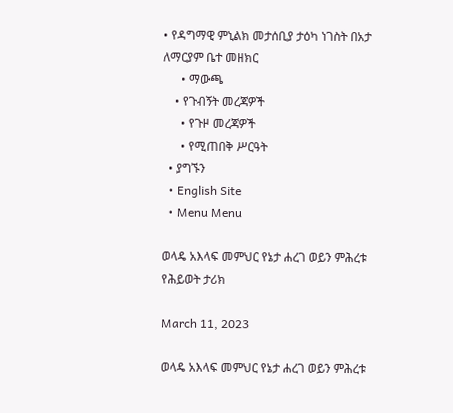• የዳግማዊ ምኒልክ መታሰቢያ ታዕካ ነገስት በአታ ለማርያም ቤተ መዘክር
      • ማውጫ
    • የጉብኝት መረጃዎች
      • የጉዞ መረጃዎች
      • የሚጠበቅ ሥርዓት
  • ያግኙን
  • English Site
  • Menu Menu

ወላዴ አእላፍ መምህር የኔታ ሐረገ ወይን ምሕረቱ የሕይወት ታሪክ

March 11, 2023

ወላዴ አእላፍ መምህር የኔታ ሐረገ ወይን ምሕረቱ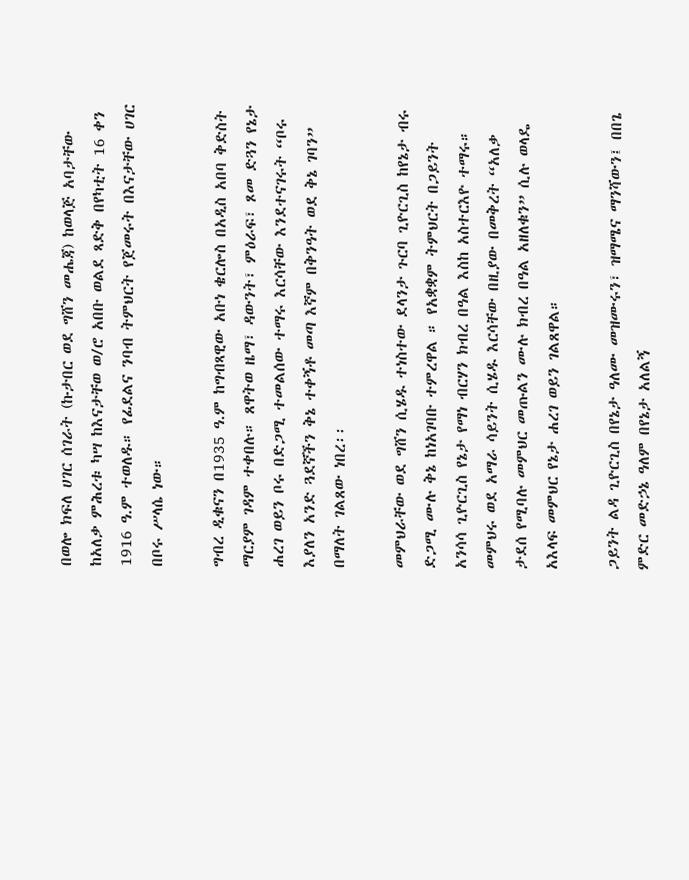በወሎ ክፍለ ሀገር ሰገራት (ኩታበር ወደ ግሸን መሔጃ) ከወላጅ አባታቸው ከአለቃ ምሕረቱ ካሣ ከእናታቸወ ወ/ሮ አበቡ ወልደ ጻድቅ በየካቲት 16 ቀን 1916 ዓ.ም ተወለዱ። የፊደልና ንባብ ትምህርት የጀመሩት በእናታቸው ሀገር በቦሩ ሥላሴ ነው።

ግብረ ዲቁናን በ1935 ዓ.ም ከግብጻዊው አቡነ ቄርሎስ በአዲስ አበባ ቅድስት ማርያም ገዳም ተቀበሉ። ጸዋትወ ዜማ፣ ዳውንት፣ ምዕራፍ፣ ጾመ ድጓን የኔታ ሐረገ ወይን ቦሩ በድጋሚ ተመልሰው ተማሩ እርሳቸው እንደተናገሩት “ቦሩ እያለን አንድ ጓደኛችን ቅኔ ተቀኝቶ መጣ እኛም በቅንዓት ወደ ቅኔ ገባን” በማለት ገልጸው ነበረ፡፡

መምህራቸው ወደ ግሸን ሲሄዱ ተነስተው ደላንታ ጉርባ ጊዮርጊስ ከየኔታ ብሩ ድጋሚ ሙሉ ቅኔ ከነአገባቡ ተምረዋል ። የአቋቋም ትምህርት በጋይንት አንሳሳ ጊዮርጊስ የኔታ የማነ ብርሃን ክብረ በዓል እስከ አስተርእዮ ተማሩ። መምህሩ ወደ አማራ ሳይንት ሲሄዱ እርሳቸው በዚያው በመቅረት “አለቃ ታደሰ የሚባሉ መምህር መጡልን ሙሉ ክብረ በዓል አዘለቁን” ሲሉ ወላዴ አእላፍ መምህር የኔታ ሐረገ ወይን ገልጸዋል።

ጋይንት ልዳ ጊዮርጊስ በየኔታ ዓለሙ መዝሙሩን፣ ዝማሜና ማንሻውን፤ በበጌ ምድር መድኃኔ ዓለም በየኔታ አለልኝ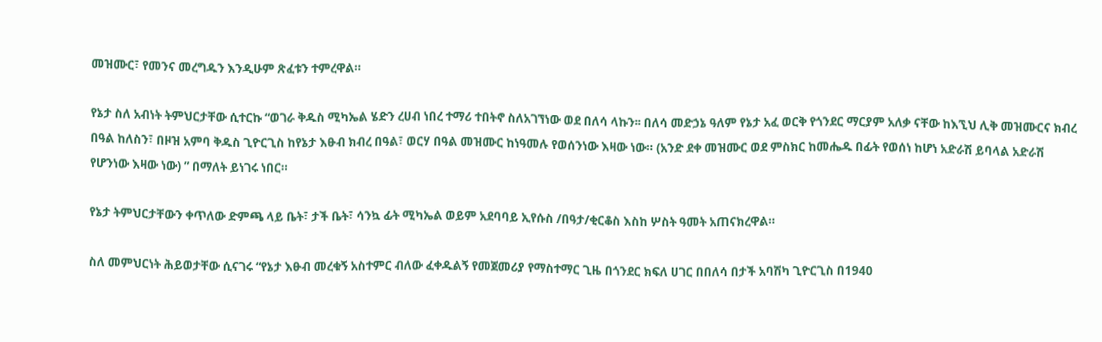መዝሙር፣ የመንና መረግዱን እንዲሁም ጽፈቱን ተምረዋል።

የኔታ ስለ አብነት ትምህርታቸው ሲተርኩ “ወገራ ቅዱስ ሚካኤል ሄድን ረሀብ ነበረ ተማሪ ተበትኖ ስለአገኘነው ወደ በለሳ ላኩን፡፡ በለሳ መድኃኔ ዓለም የኔታ አፈ ወርቅ የጎንደር ማርያም አለቃ ናቸው ከእኚህ ሊቅ መዝሙርና ክብረ በዓል ከለስን፣ በዞዝ አምባ ቅዱስ ጊዮርጊስ ከየኔታ እፁብ ክብረ በዓል፣ ወርሃ በዓል መዝሙር ከነዓመሉ የወሰንነው እዛው ነው። (አንድ ደቀ መዝሙር ወደ ምስክር ከመሔዱ በፊት የወሰነ ከሆነ አድራሽ ይባላል አድራሽ የሆንነው እዛው ነው) ” በማለት ይነገሩ ነበር።

የኔታ ትምህርታቸውን ቀጥለው ድምጫ ላይ ቤት፣ ታች ቤት፣ ሳንኳ ፊት ሚካኤል ወይም አደባባይ ኢየሱስ /በዓታ/ቂርቆስ እስከ ሦስት ዓመት አጠናክረዋል።

ስለ መምህርነት ሕይወታቸው ሲናገሩ “የኔታ እፁብ መረቁኝ አስተምር ብለው ፈቀዱልኝ የመጀመሪያ የማስተማር ጊዜ በጎንደር ክፍለ ሀገር በበለሳ በታች አባሽካ ጊዮርጊስ በ1940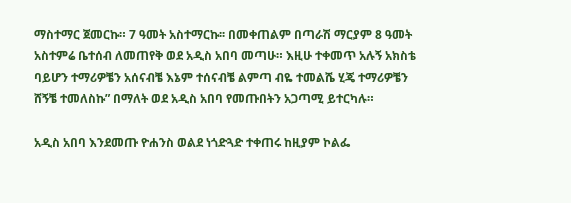ማስተማር ጀመርኩ። 7 ዓመት አስተማርኩ፡፡ በመቀጠልም በጣራሽ ማርያም 8 ዓመት አስተምሬ ቤተሰብ ለመጠየቅ ወደ አዲስ አበባ መጣሁ። እዚሁ ተቀመጥ አሉኝ አክስቴ ባይሆን ተማሪዎቼን አሰናብቼ እኔም ተሰናብቼ ልምጣ ብዬ ተመልሼ ሂጄ ተማሪዎቼን ሸኝቼ ተመለስኩ” በማለት ወደ አዲስ አበባ የመጡበትን አጋጣሚ ይተርካሉ።

አዲስ አበባ እንደመጡ ዮሐንስ ወልደ ነጎድጓድ ተቀጠሩ ከዚያም ኮልፌ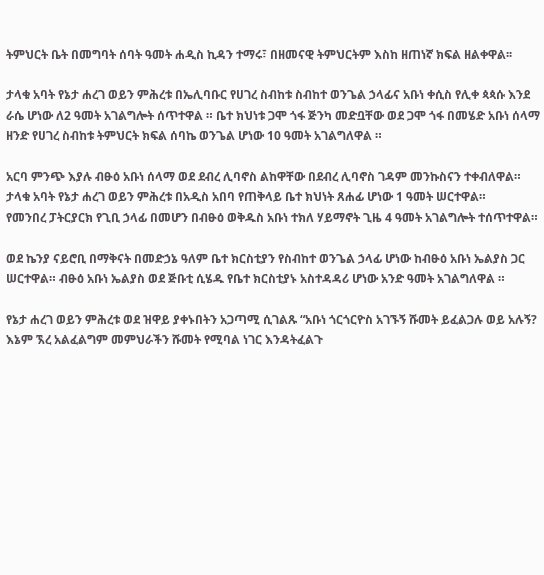ትምህርት ቤት በመግባት ሰባት ዓመት ሐዲስ ኪዳን ተማሩ፣ በዘመናዊ ትምህርትም እስከ ዘጠነኛ ክፍል ዘልቀዋል፡፡

ታላቁ አባት የኔታ ሐረገ ወይን ምሕረቱ በኤሊባቡር የሀገረ ስብከቱ ስብከተ ወንጌል ኃላፊና አቡነ ቀሲስ የሊቀ ጳጳሱ እንደ ራሴ ሆነው ለ2 ዓመት አገልግሎት ሰጥተዋል ። ቤተ ክህነቱ ጋሞ ጎፋ ጅንካ መድቧቸው ወደ ጋሞ ጎፋ በመሄድ አቡነ ሰላማ ዘንድ የሀገረ ስብከቱ ትምህርት ክፍል ሰባኬ ወንጌል ሆነው 10 ዓመት አገልግለዋል ።

አርባ ምንጭ እያሉ ብፁዕ አቡነ ሰላማ ወደ ደብረ ሊባኖስ ልከዋቸው በደብረ ሊባኖስ ገዳም መንኩስናን ተቀብለዋል።
ታላቁ አባት የኔታ ሐረገ ወይን ምሕረቱ በአዲስ አበባ የጠቅላይ ቤተ ክህነት ጸሐፊ ሆነው 1 ዓመት ሠርተዋል።
የመንበረ ፓትርያርክ የጊቢ ኃላፊ በመሆን በብፁዕ ወቅዱስ አቡነ ተክለ ሃይማኖት ጊዜ 4 ዓመት አገልግሎት ተሰጥተዋል።

ወደ ኬንያ ናይሮቢ በማቅናት በመድኃኔ ዓለም ቤተ ክርስቲያን የስብከተ ወንጌል ኃላፊ ሆነው ከብፁዕ አቡነ ኤልያስ ጋር ሠርተዋል። ብፁዕ አቡነ ኤልያስ ወደ ጅቡቲ ሲሄዱ የቤተ ክርስቲያኑ አስተዳዳሪ ሆነው አንድ ዓመት አገልግለዋል ።

የኔታ ሐረገ ወይን ምሕረቱ ወደ ዝዋይ ያቀኑበትን አጋጣሚ ሲገልጹ “አቡነ ጎርጎርዮስ አገኙኝ ሹመት ይፈልጋሉ ወይ አሉኝ? እኔም ኧረ አልፈልግም መምህራችን ሹመት የሚባል ነገር እንዳትፈልጉ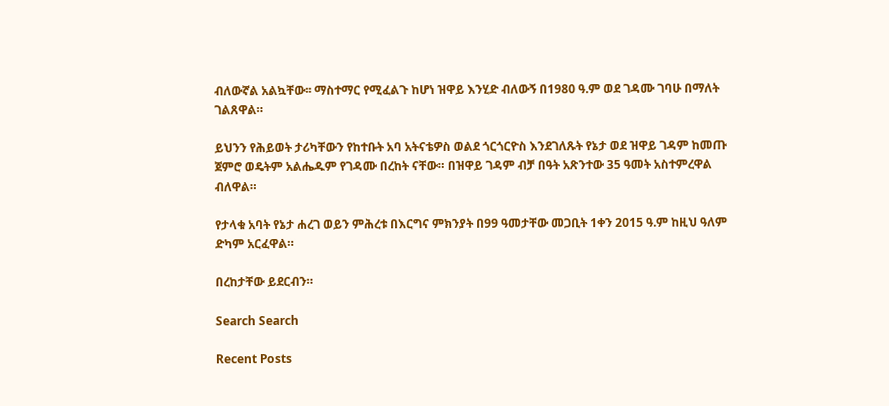ብለውኛል አልኳቸው፡፡ ማስተማር የሚፈልጉ ከሆነ ዝዋይ እንሂድ ብለውኝ በ1980 ዓ.ም ወደ ገዳሙ ገባሁ በማለት ገልጸዋል።

ይህንን የሕይወት ታሪካቸውን የከተቡት አባ አትናቴዎስ ወልደ ጎርጎርዮስ እንደገለጹት የኔታ ወደ ዝዋይ ገዳም ከመጡ ጀምሮ ወዴትም አልሔዱም የገዳሙ በረከት ናቸው። በዝዋይ ገዳም ብቻ በዓት አጽንተው 35 ዓመት አስተምረዋል ብለዋል።

የታላቁ አባት የኔታ ሐረገ ወይን ምሕረቱ በእርግና ምክንያት በ99 ዓመታቸው መጋቢት 1ቀን 2015 ዓ.ም ከዚህ ዓለም ድካም አርፈዋል።

በረከታቸው ይደርብን።

Search Search

Recent Posts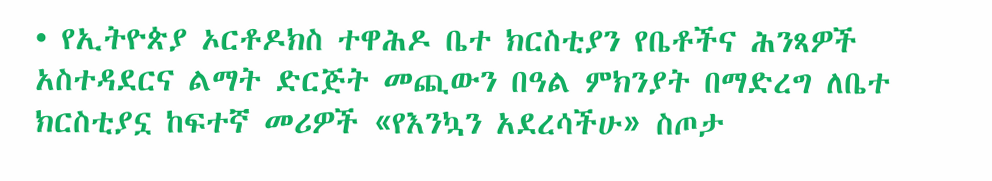• የኢትዮጵያ ኦርቶዶክስ ተዋሕዶ ቤተ ክርስቲያን የቤቶችና ሕንጻዎች አስተዳደርና ልማት ድርጅት መጪውን በዓል ምክንያት በማድረግ ለቤተ ክርስቲያኗ ከፍተኛ መሪዎች «የእንኳን አደረሳችሁ» ስጦታ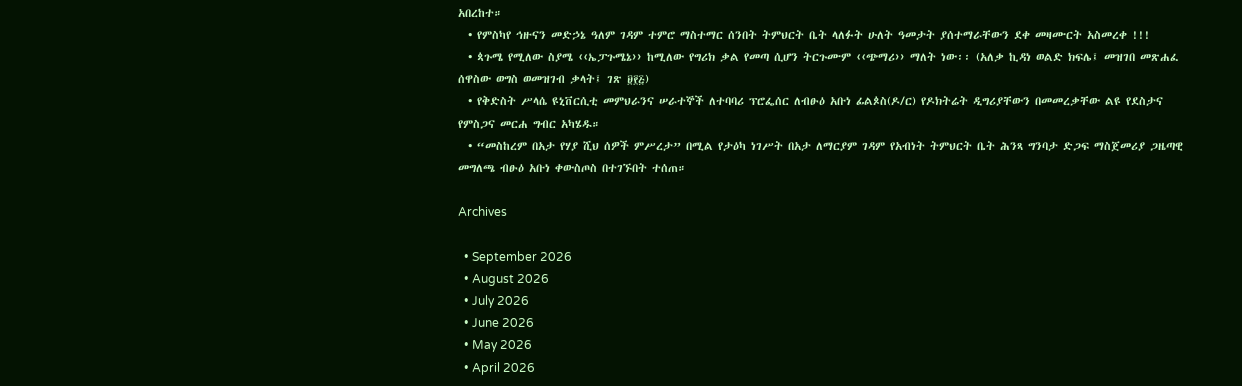አበረከተ።
  • የምስካየ ኅዙናን መድኃኔ ዓለም ገዳም ተምሮ ማስተማር ሰንበት ትምህርት ቤት ላለፉት ሁለት ዓመታት ያሰተማራቸውን ደቀ መዛሙርት አስመረቀ !!!
  • ጳጉሜ የሚለው ስያሜ ‹‹ኤፓጉሜኔ›› ከሚለው የግሪክ ቃል የመጣ ሲሆን ትርጉሙም ‹‹ጭማሪ›› ማለት ነው፡፡ (አለቃ ኪዳነ ወልድ ክፍሌ፤ መዝገበ መጽሐፈ ሰዋስው ወግስ ወመዝገብ ቃላት፤ ገጽ ፱፻፭)
  • የቅድስት ሥላሴ ዩኒቨርሲቲ መምህራንና ሠራተኞች ለተባባሪ ፕሮፌሰር ለብፁዕ አቡነ ፊልጶስ(ዶ/ር) የዶክትሬት ዲግሪያቸውን በመመረቃቸው ልዩ የደስታና የምስጋና መርሐ ግብር አካሄዱ።
  • “መስከረም በአታ የሃያ ሺህ ሰዎች ምሥረታ” በሚል የታዕካ ነገሥት በአታ ለማርያም ገዳም የአብነት ትምህርት ቤት ሕንጻ ግንባታ ድጋፍ ማስጀመሪያ ጋዜጣዊ መግለጫ ብፁዕ አቡነ ቀውስጦስ በተገኙበት ተሰጠ።

Archives

  • September 2026
  • August 2026
  • July 2026
  • June 2026
  • May 2026
  • April 2026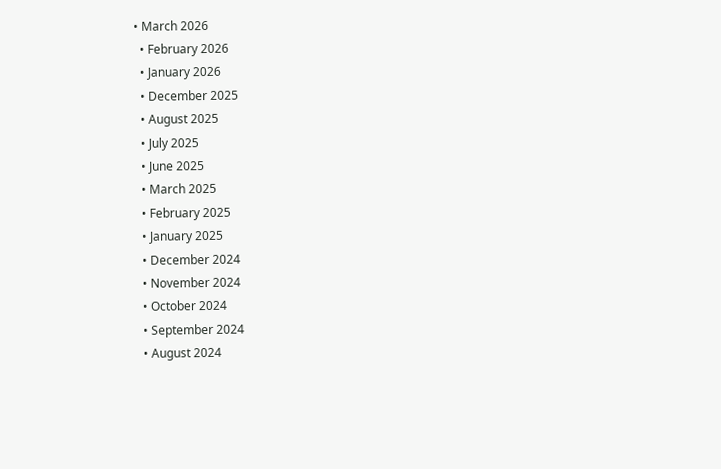• March 2026
  • February 2026
  • January 2026
  • December 2025
  • August 2025
  • July 2025
  • June 2025
  • March 2025
  • February 2025
  • January 2025
  • December 2024
  • November 2024
  • October 2024
  • September 2024
  • August 2024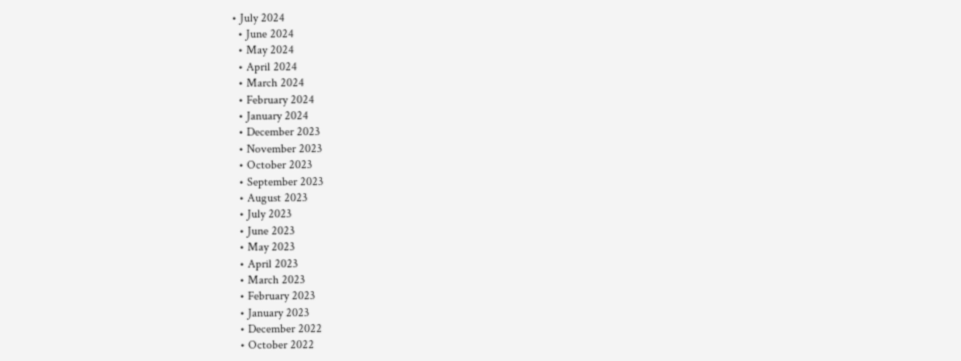• July 2024
  • June 2024
  • May 2024
  • April 2024
  • March 2024
  • February 2024
  • January 2024
  • December 2023
  • November 2023
  • October 2023
  • September 2023
  • August 2023
  • July 2023
  • June 2023
  • May 2023
  • April 2023
  • March 2023
  • February 2023
  • January 2023
  • December 2022
  • October 2022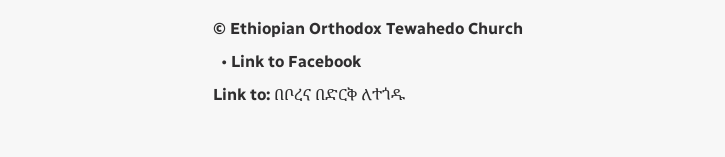© Ethiopian Orthodox Tewahedo Church
  • Link to Facebook
Link to: በቦረና በድርቅ ለተጎዱ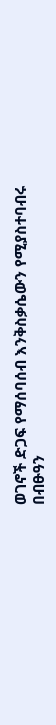ወገኖች ድጋፍ የማሰባሰብ እንቅስቃሴውን የሚያስተባብሩ በብፁዓን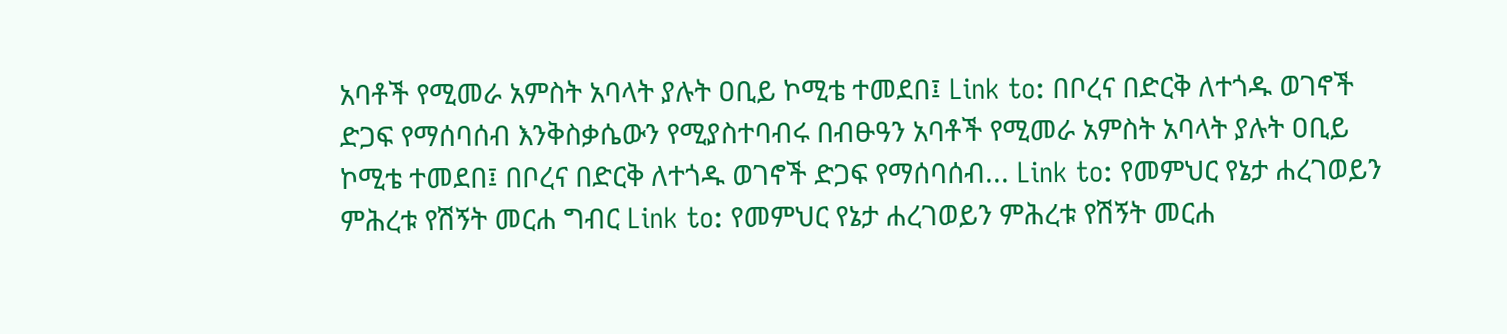አባቶች የሚመራ አምስት አባላት ያሉት ዐቢይ ኮሚቴ ተመደበ፤ Link to: በቦረና በድርቅ ለተጎዱ ወገኖች ድጋፍ የማሰባሰብ እንቅስቃሴውን የሚያስተባብሩ በብፁዓን አባቶች የሚመራ አምስት አባላት ያሉት ዐቢይ ኮሚቴ ተመደበ፤ በቦረና በድርቅ ለተጎዱ ወገኖች ድጋፍ የማሰባሰብ... Link to: የመምህር የኔታ ሐረገወይን ምሕረቱ የሽኝት መርሐ ግብር Link to: የመምህር የኔታ ሐረገወይን ምሕረቱ የሽኝት መርሐ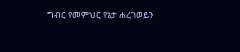ግብር የመምህር የኔታ ሐረገወይን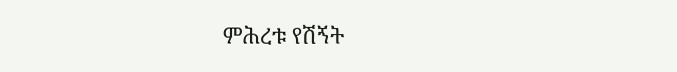ምሕረቱ የሽኝት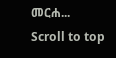መርሐ...
Scroll to top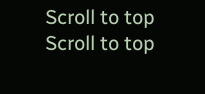Scroll to top Scroll to top